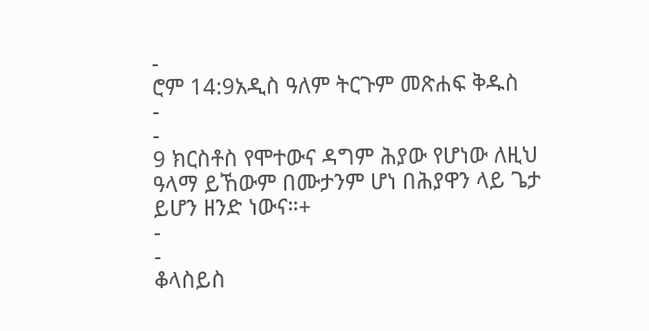-
ሮም 14:9አዲስ ዓለም ትርጉም መጽሐፍ ቅዱስ
-
-
9 ክርስቶስ የሞተውና ዳግም ሕያው የሆነው ለዚህ ዓላማ ይኸውም በሙታንም ሆነ በሕያዋን ላይ ጌታ ይሆን ዘንድ ነውና።+
-
-
ቆላስይስ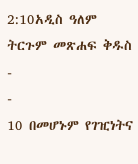2:10አዲስ ዓለም ትርጉም መጽሐፍ ቅዱስ
-
-
10 በመሆኑም የገዢነትና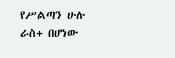የሥልጣን ሁሉ ራስ+ በሆነው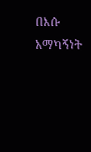በእሱ አማካኝነት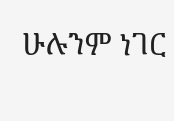ሁሉንም ነገር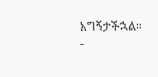አግኝታችኋል።
-